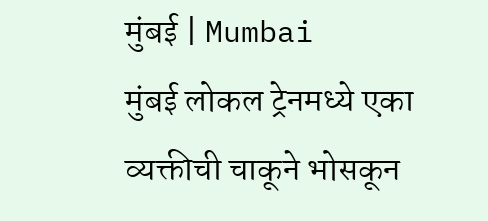मुंबई | Mumbai
मुंबई लोकल ट्रेनमध्ये एका व्यक्तीची चाकूने भोसकून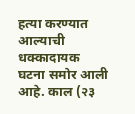हत्या करण्यात आल्याची धक्कादायक घटना समोर आली आहे. काल (२३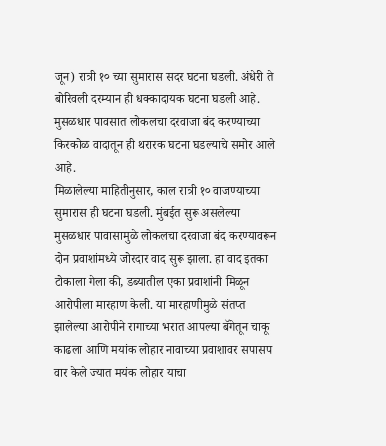जून) रात्री १० च्या सुमारास सदर घटना घडली. अंधेरी ते बोरिवली दरम्यान ही धक्कादायक घटना घडली आहे. मुसळधार पावसात लोकलचा दरवाजा बंद करण्याच्या किरकोळ वादातून ही थरारक घटना घडल्याचे समोर आले आहे.
मिळालेल्या माहितीनुसार, काल रात्री १० वाजण्याच्या सुमारास ही घटना घडली. मुंबईत सुरू असलेल्या मुसळधार पावासामुळे लोकलचा दरवाजा बंद करण्यावरून दोन प्रवाशांमध्ये जोरदार वाद सुरू झाला. हा वाद इतका टोकाला गेला की, डब्यातील एका प्रवाशांनी मिळून आरोपीला मारहाण केली. या मारहाणीमुळे संतप्त झालेल्या आरोपीने रागाच्या भरात आपल्या बॅगेतून चाकू काढला आणि मयांक लोहार नावाच्या प्रवाशावर सपासप वार केले ज्यात मयंक लोहार याचा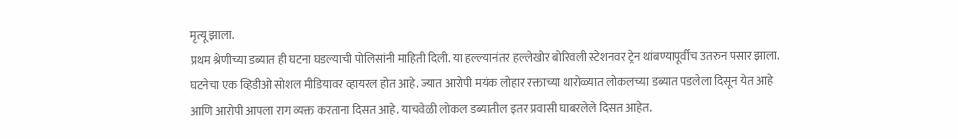मृत्यू झाला.
प्रथम श्रेणीच्या डब्यात ही घटना घडल्याची पोलिसांनी माहिती दिली. या हल्ल्यानंतर हल्लेखोर बोरिवली स्टेशनवर ट्रेन थांबण्यापूर्वीच उतरुन पसार झाला. घटनेचा एक व्हिडीओ सोशल मीडियावर व्हायरल होत आहे. ज्यात आरोपी मयंक लोहार रक्ताच्या थारोळ्यात लोकलच्या डब्यात पडलेला दिसून येत आहे आणि आरोपी आपला राग व्यक्त करताना दिसत आहे. याचवेळी लोकल डब्यातील इतर प्रवासी घाबरलेले दिसत आहेत.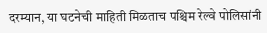दरम्यान, या घटनेची माहिती मिळताच पश्चिम रेल्वे पोलिसांनी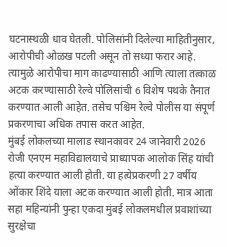घटनास्थळी धाव घेतली. पोलिसांनी दिलेल्या माहितीनुसार, आरोपीची ओळख पटली असून तो सध्या फरार आहे. त्यामुळे आरोपीचा माग काढण्यासाठी आणि त्याला तत्काळ अटक करण्यासाठी रेल्वे पोलिसांची 6 विशेष पथके तैनात करण्यात आली आहेत. तसेच पश्चिम रेल्वे पोलीस या संपूर्ण प्रकरणाचा अधिक तपास करत आहेत.
मुंबई लोकलच्या मालाड स्थानकावर 24 जानेवारी 2026 रोजी एनएम महाविद्यालयाचे प्राध्यापक आलोक सिंह यांची हत्या करण्यात आली होती. या हत्येप्रकरणी 27 वर्षीय ओंकार शिंदे याला अटक करण्यात आली होती. मात्र आता सहा महिन्यांनी पुन्हा एकदा मुंबई लोकलमधील प्रवाशांच्या सुरक्षेचा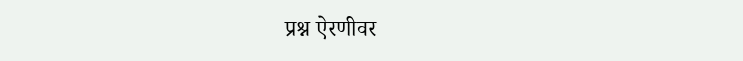प्रश्न ऐरणीवर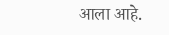आला आहे.